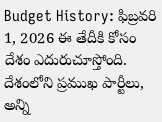Budget History: ఫిబ్రవరి 1, 2026 ఈ తేదీకి కోసం దేశం ఎదురుచూస్తోంది. దేశంలోని ప్రముఖ పార్టీలు, అన్ని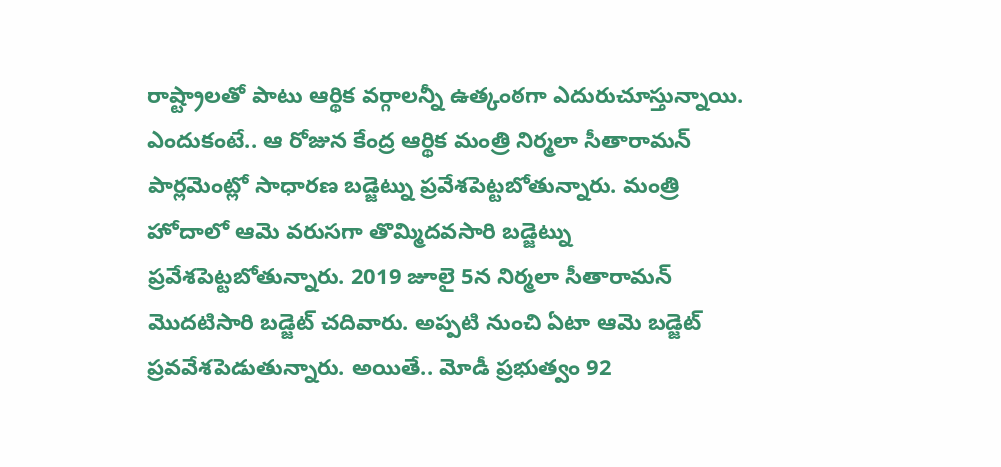రాష్ట్రాలతో పాటు ఆర్థిక వర్గాలన్నీ ఉత్కంఠగా ఎదురుచూస్తున్నాయి. ఎందుకంటే.. ఆ రోజున కేంద్ర ఆర్థిక మంత్రి నిర్మలా సీతారామన్ పార్లమెంట్లో సాధారణ బడ్జెట్ను ప్రవేశపెట్టబోతున్నారు. మంత్రి హోదాలో ఆమె వరుసగా తొమ్మిదవసారి బడ్జెట్ను ప్రవేశపెట్టబోతున్నారు. 2019 జూలై 5న నిర్మలా సీతారామన్ మొదటిసారి బడ్జెట్ చదివారు. అప్పటి నుంచి ఏటా ఆమె బడ్జెట్ ప్రవవేశపెడుతున్నారు. అయితే.. మోడీ ప్రభుత్వం 92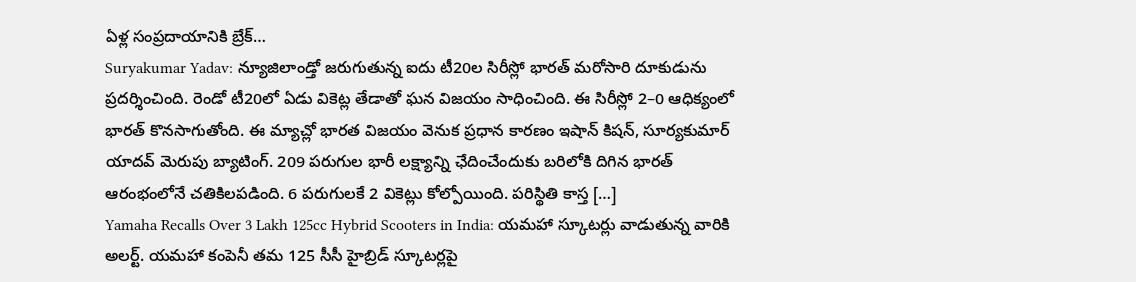ఏళ్ల సంప్రదాయానికి బ్రేక్…
Suryakumar Yadav: న్యూజిలాండ్తో జరుగుతున్న ఐదు టీ20ల సిరీస్లో భారత్ మరోసారి దూకుడును ప్రదర్శించింది. రెండో టీ20లో ఏడు వికెట్ల తేడాతో ఘన విజయం సాధించింది. ఈ సిరీస్లో 2–0 ఆధిక్యంలో భారత్ కొనసాగుతోంది. ఈ మ్యాచ్లో భారత విజయం వెనుక ప్రధాన కారణం ఇషాన్ కిషన్, సూర్యకుమార్ యాదవ్ మెరుపు బ్యాటింగ్. 209 పరుగుల భారీ లక్ష్యాన్ని ఛేదించేందుకు బరిలోకి దిగిన భారత్ ఆరంభంలోనే చతికిలపడింది. 6 పరుగులకే 2 వికెట్లు కోల్పోయింది. పరిస్థితి కాస్త […]
Yamaha Recalls Over 3 Lakh 125cc Hybrid Scooters in India: యమహా స్కూటర్లు వాడుతున్న వారికి అలర్ట్. యమహా కంపెనీ తమ 125 సీసీ హైబ్రిడ్ స్కూటర్లపై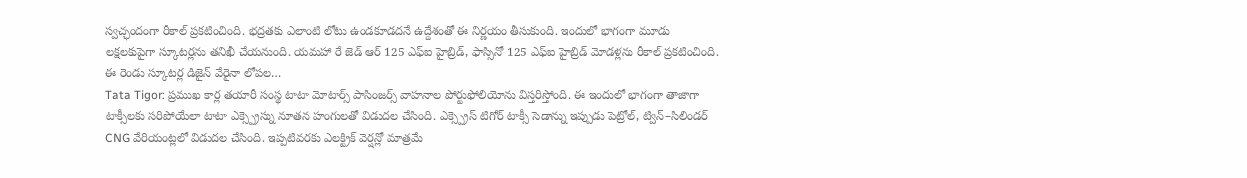స్వచ్ఛందంగా రీకాల్ ప్రకటించింది. భద్రతకు ఎలాంటి లోటు ఉండకూడదనే ఉద్దేశంతో ఈ నిర్ణయం తీసుకుంది. ఇందులో భాగంగా మూడు లక్షలకుపైగా స్కూటర్లను తనిఖీ చేయనుంది. యమహా రే జెడ్ ఆర్ 125 ఎఫ్ఐ హైబ్రిడ్, ఫాస్సినో 125 ఎఫ్ఐ హైబ్రిడ్ మోడళ్లను రీకాల్ ప్రకటించింది. ఈ రెండు స్కూటర్ల డిజైన్ వేరైనా లోపల…
Tata Tigor: ప్రముఖ కార్ల తయారీ సంస్థ టాటా మోటార్స్ పాసింజర్స్ వాహనాల పోర్టుఫోలియోను విస్తరిస్తోంది. ఈ ఇందులో భాగంగా తాజాగా టాక్సీలకు సరిపోయేలా టాటా ఎక్స్ప్రెస్ను నూతన హంగులతో విడుదల చేసింది. ఎక్స్ప్రెస్ టిగోర్ టాక్సీ సెడాన్ను ఇప్పుడు పెట్రోల్, ట్విన్–సిలిండర్ CNG వేరియంట్లలో విడుదల చేసింది. ఇప్పటివరకు ఎలక్ట్రిక్ వెర్షన్లో మాత్రమే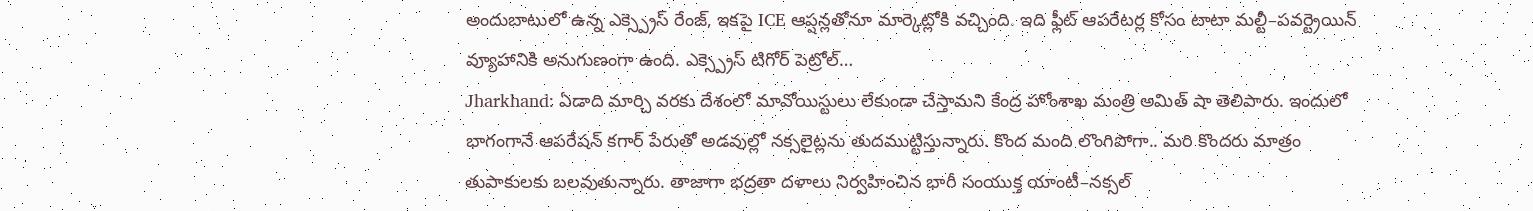అందుబాటులో ఉన్న ఎక్స్ప్రెస్ రేంజ్, ఇకపై ICE ఆప్షన్లతోనూ మార్కెట్లోకి వచ్చింది. ఇది ఫ్లీట్ ఆపరేటర్ల కోసం టాటా మల్టీ–పవర్ట్రెయిన్ వ్యూహానికి అనుగుణంగా ఉంది. ఎక్స్ప్రెస్ టిగోర్ పెట్రోల్…
Jharkhand: ఏడాది మార్చి వరకు దేశంలో మావోయిస్టులు లేకుండా చేస్తామని కేంద్ర హోంశాఖ మంత్రి అమిత్ షా తెలిపారు. ఇందులో భాగంగానే ఆపరేషన్ కగార్ పేరుతో అడవుల్లో నక్సలైట్లను తుదముట్టిస్తున్నారు. కొంద మంది లొంగిపోగా.. మరి కొందరు మాత్రం తుపాకులకు బలవుతున్నారు. తాజాగా భద్రతా దళాలు నిర్వహించిన భారీ సంయుక్త యాంటీ–నక్సల్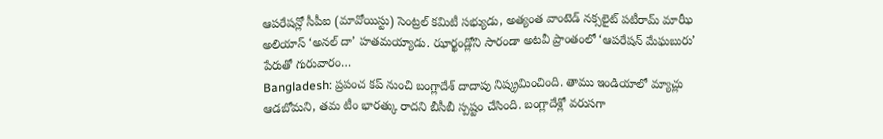ఆపరేషన్లో సీపీఐ (మావోయిస్టు) సెంట్రల్ కమిటీ సభ్యుడు, అత్యంత వాంటెడ్ నక్సలైట్ పటీరామ్ మాఝీ అలియాస్ ‘అనల్ దా’ హతమయ్యాడు. ఝార్ఖండ్లోని సారండా అటవీ ప్రాంతంలో ‘ఆపరేషన్ మేఘబురు’ పేరుతో గురువారం…
Bangladesh: ప్రపంచ కప్ నుంచి బంగ్లాదేశ్ దాదాపు నిష్క్రమించింది. తాము ఇండియాలో మ్యాచ్లు ఆడబోమని, తమ టీం భారత్కు రాదని బీసీబీ స్పష్టం చేసింది. బంగ్లాదేశ్లో వరుసగా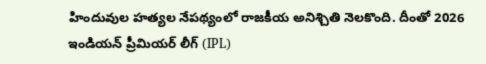హిందువుల హత్యల నేపథ్యంలో రాజకీయ అనిశ్చితి నెలకొంది. దీంతో 2026 ఇండియన్ ప్రీమియర్ లీగ్ (IPL)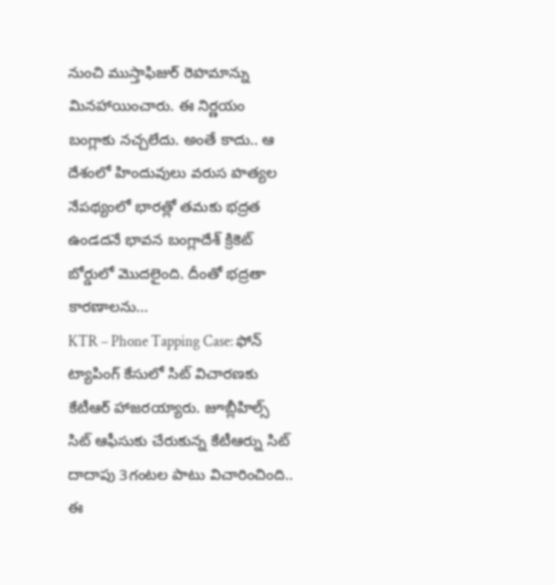నుంచి ముస్తాఫిజుర్ రెహమాన్ను మినహాయించారు. ఈ నిర్ణయం బంగ్లాకు నచ్చలేదు. అంతే కాదు.. ఆ దేశంలో హిందువులు వరుస హత్యల నేపథ్యంలో భారత్లో తమకు భద్రత ఉండదనే భావన బంగ్లాదేశ్ క్రికెట్ బోర్డులో మొదలైంది. దీంతో భద్రతా కారణాలను…
KTR – Phone Tapping Case: ఫోన్ ట్యాపింగ్ కేసులో సిట్ విచారణకు కేటీఆర్ హాజరయ్యారు. జూబ్లీహిల్స్ సిట్ ఆఫీసుకు చేరుకున్న కేటీఆర్ను సిట్ దాదాపు 3గంటల పాటు విచారించింది.. ఈ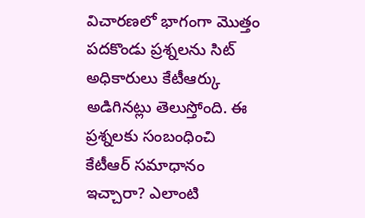విచారణలో భాగంగా మొత్తం పదకొండు ప్రశ్నలను సిట్ అధికారులు కేటీఆర్కు అడిగినట్లు తెలుస్తోంది. ఈ ప్రశ్నలకు సంబంధించి కేటీఆర్ సమాధానం ఇచ్చారా? ఎలాంటి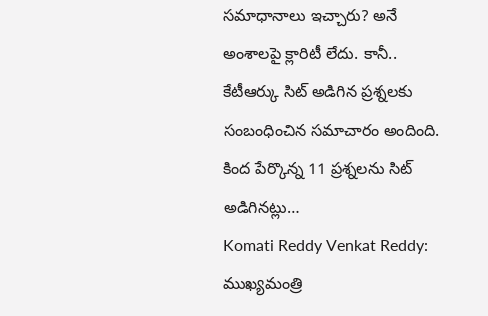సమాధానాలు ఇచ్చారు? అనే అంశాలపై క్లారిటీ లేదు. కానీ.. కేటీఆర్కు సిట్ అడిగిన ప్రశ్నలకు సంబంధించిన సమాచారం అందింది. కింద పేర్కొన్న 11 ప్రశ్నలను సిట్ అడిగినట్లు…
Komati Reddy Venkat Reddy: ముఖ్యమంత్రి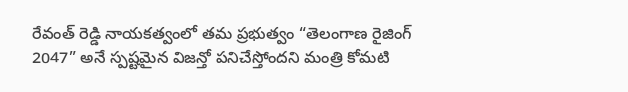రేవంత్ రెడ్డి నాయకత్వంలో తమ ప్రభుత్వం “తెలంగాణ రైజింగ్ 2047” అనే స్పష్టమైన విజన్తో పనిచేస్తోందని మంత్రి కోమటి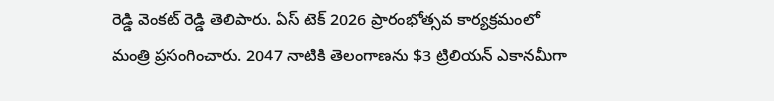రెడ్డి వెంకట్ రెడ్డి తెలిపారు. ఏస్ టెక్ 2026 ప్రారంభోత్సవ కార్యక్రమంలో మంత్రి ప్రసంగించారు. 2047 నాటికి తెలంగాణను $3 ట్రిలియన్ ఎకానమీగా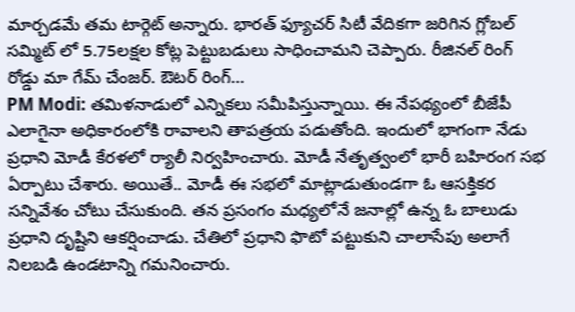మార్చడమే తమ టార్గెట్ అన్నారు. భారత్ ఫ్యూచర్ సిటీ వేదికగా జరిగిన గ్లోబల్ సమ్మిట్ లో 5.75లక్షల కోట్ల పెట్టుబడులు సాధించామని చెప్పారు. రీజినల్ రింగ్ రోడ్డు మా గేమ్ చేంజర్. ఔటర్ రింగ్…
PM Modi: తమిళనాడులో ఎన్నికలు సమీపిస్తున్నాయి. ఈ నేపథ్యంలో బీజేపీ ఎలాగైనా అధికారంలోకి రావాలని తాపత్రయ పడుతోంది. ఇందులో భాగంగా నేడు ప్రధాని మోడీ కేరళలో ర్యాలీ నిర్వహించారు. మోడీ నేతృత్వంలో భారీ బహిరంగ సభ ఏర్పాటు చేశారు. అయితే.. మోడీ ఈ సభలో మాట్లాడుతుండగా ఓ ఆసక్తికర సన్నివేశం చోటు చేసుకుంది. తన ప్రసంగం మధ్యలోనే జనాల్లో ఉన్న ఓ బాలుడు ప్రధాని దృష్టిని ఆకర్షించాడు. చేతిలో ప్రధాని ఫొటో పట్టుకుని చాలాసేపు అలాగే నిలబడి ఉండటాన్ని గమనించారు.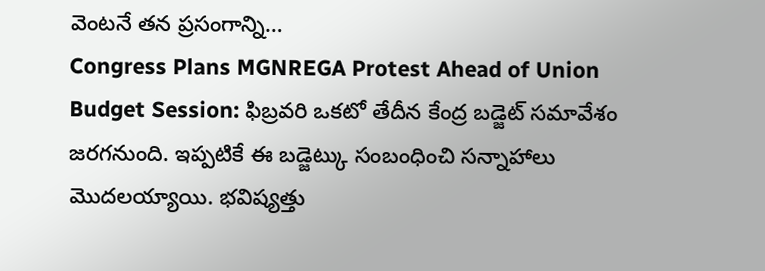వెంటనే తన ప్రసంగాన్ని…
Congress Plans MGNREGA Protest Ahead of Union Budget Session: ఫిబ్రవరి ఒకటో తేదీన కేంద్ర బడ్జెట్ సమావేశం జరగనుంది. ఇప్పటికే ఈ బడ్జెట్కు సంబంధించి సన్నాహాలు మొదలయ్యాయి. భవిష్యత్తు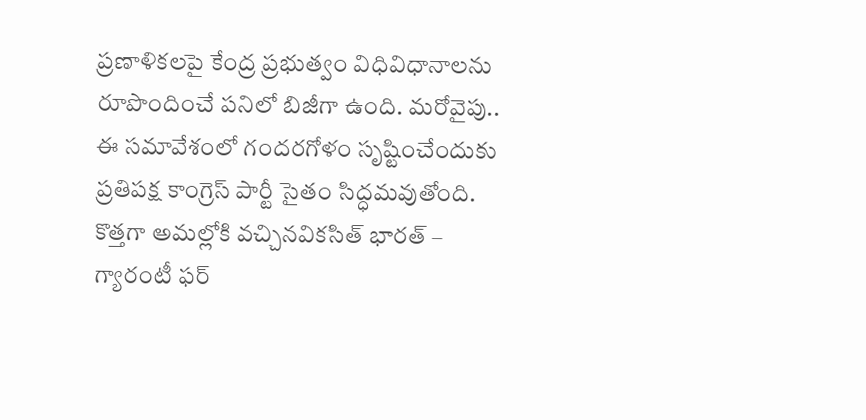ప్రణాళికలపై కేంద్ర ప్రభుత్వం విధివిధానాలను రూపొందించే పనిలో బిజీగా ఉంది. మరోవైపు.. ఈ సమావేశంలో గందరగోళం సృష్టించేందుకు ప్రతిపక్ష కాంగ్రెస్ పార్టీ సైతం సిద్ధమవుతోంది. కొత్తగా అమల్లోకి వచ్చినవికసిత్ భారత్ – గ్యారంటీ ఫర్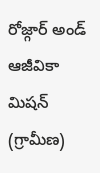రోజ్గార్ అండ్ ఆజీవికా మిషన్ (గ్రామీణ)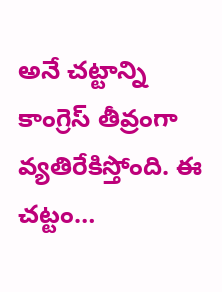అనే చట్టాన్ని కాంగ్రెస్ తీవ్రంగా వ్యతిరేకిస్తోంది. ఈ చట్టం…